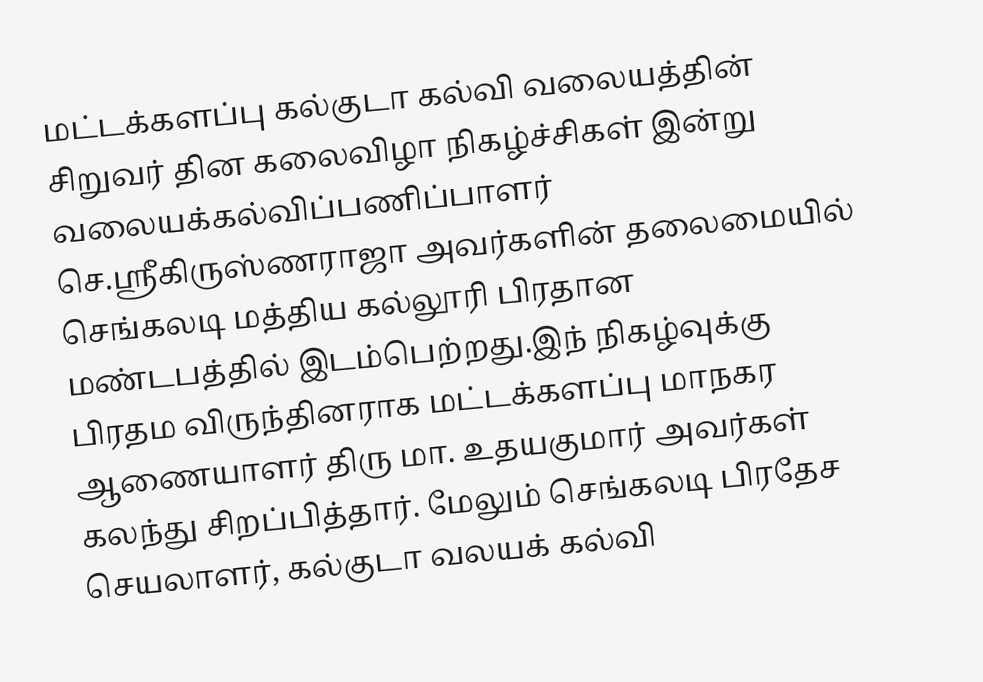மட்டக்களப்பு கல்குடா கல்வி வலையத்தின் சிறுவர் தின கலைவிழா நிகழ்ச்சிகள் இன்று வலையக்கல்விப்பணிப்பாளர் செ.ஸ்ரீகிருஸ்ணராஜா அவர்களின் தலைமையில் செங்கலடி மத்திய கல்லூரி பிரதான மண்டபத்தில் இடம்பெற்றது.இந் நிகழ்வுக்கு பிரதம விருந்தினராக மட்டக்களப்பு மாநகர ஆணையாளர் திரு மா. உதயகுமார் அவர்கள் கலந்து சிறப்பித்தார். மேலும் செங்கலடி பிரதேச செயலாளர், கல்குடா வலயக் கல்வி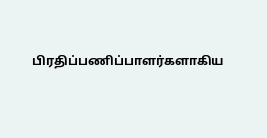பிரதிப்பணிப்பாளர்களாகிய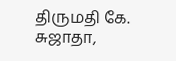திருமதி கே. சுஜாதா,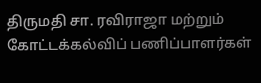திருமதி சா. ரவிராஜா மற்றும் கோட்டக்கல்விப் பணிப்பாளர்கள்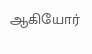ஆகியோர்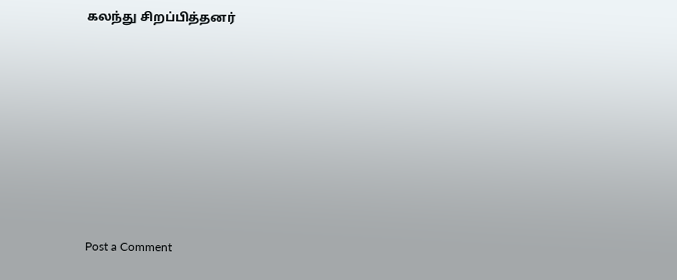கலந்து சிறப்பித்தனர்







Post a Comment